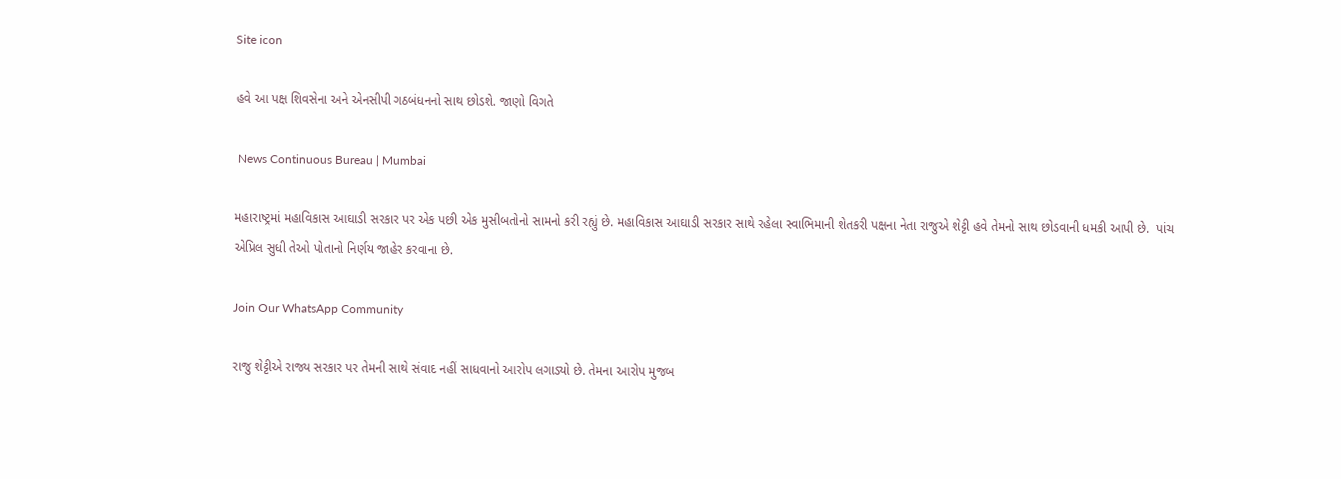Site icon

હવે આ પક્ષ શિવસેના અને એનસીપી ગઠબંધનનો સાથ છોડશે. જાણો વિગતે

 News Continuous Bureau | Mumbai

મહારાષ્ટ્રમાં મહાવિકાસ આઘાડી સરકાર પર એક પછી એક મુસીબતોનો સામનો કરી રહ્યું છે. મહાવિકાસ આઘાડી સરકાર સાથે રહેલા સ્વાભિમાની શેતકરી પક્ષના નેતા રાજુએ શેટ્ટી હવે તેમનો સાથ છોડવાની ધમકી આપી છે.  પાંચ એપ્રિલ સુધી તેઓ પોતાનો નિર્ણય જાહેર કરવાના છે.

Join Our WhatsApp Community

રાજુ શેટ્ટીએ રાજ્ય સરકાર પર તેમની સાથે સંવાદ નહીં સાધવાનો આરોપ લગાડ્યો છે. તેમના આરોપ મુજબ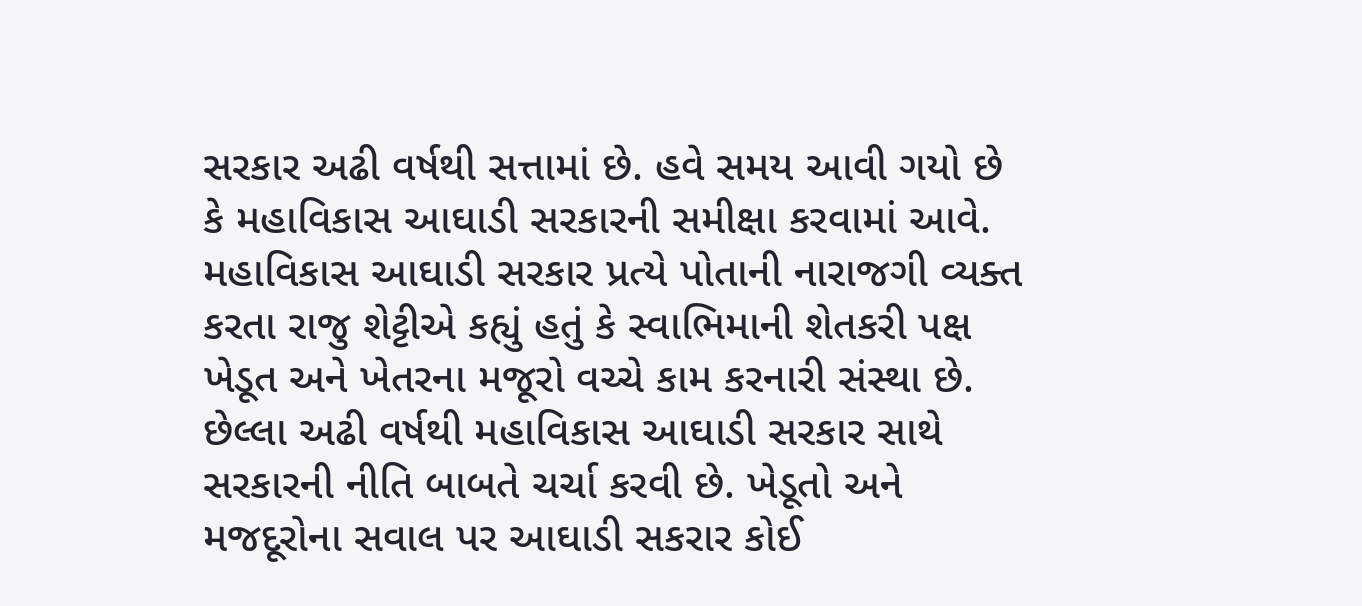સરકાર અઢી વર્ષથી સત્તામાં છે. હવે સમય આવી ગયો છે કે મહાવિકાસ આઘાડી સરકારની સમીક્ષા કરવામાં આવે.
મહાવિકાસ આઘાડી સરકાર પ્રત્યે પોતાની નારાજગી વ્યક્ત કરતા રાજુ શેટ્ટીએ કહ્યું હતું કે સ્વાભિમાની શેતકરી પક્ષ ખેડૂત અને ખેતરના મજૂરો વચ્ચે કામ કરનારી સંસ્થા છે. છેલ્લા અઢી વર્ષથી મહાવિકાસ આઘાડી સરકાર સાથે સરકારની નીતિ બાબતે ચર્ચા કરવી છે. ખેડૂતો અને મજદૂરોના સવાલ પર આઘાડી સકરાર કોઈ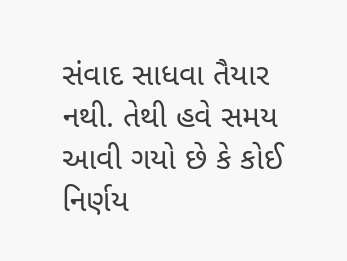સંવાદ સાધવા તૈયાર નથી. તેથી હવે સમય આવી ગયો છે કે કોઈ નિર્ણય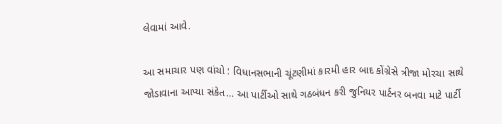લેવામાં આવે.

આ સમાચાર પણ વાંચો : વિધાનસભાની ચૂંટણીમાં કારમી હાર બાદ કોંગ્રેસે ત્રીજા મોરચા સાથે જોડાવાના આપ્યા સંકેત… આ પાર્ટીઓ સાથે ગઠબંધન કરી જુનિયર પાર્ટનર બનવા માટે પાર્ટી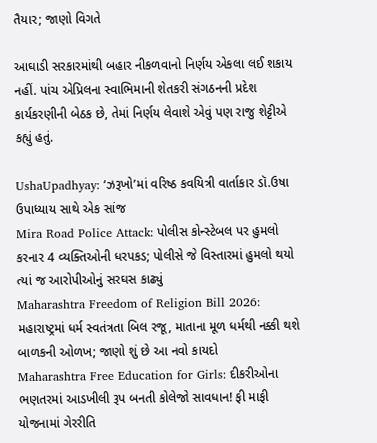તૈયાર; જાણો વિગતે

આઘાડી સરકારમાંથી બહાર નીકળવાનો નિર્ણય એકલા લઈ શકાય નહીં. પાંચ એપ્રિલના સ્વાભિમાની શેતકરી સંગઠનની પ્રદેશ કાર્યકરણીની બેઠક છે, તેમાં નિર્ણય લેવાશે એવું પણ રાજુ શેટ્ટીએ કહ્યું હતું.

UshaUpadhyay: ‘ઝરૂખો’માં વરિષ્ઠ કવયિત્રી વાર્તાકાર ડૉ.ઉષા ઉપાધ્યાય સાથે એક સાંજ
Mira Road Police Attack: પોલીસ કોન્સ્ટેબલ પર હુમલો કરનાર 4 વ્યક્તિઓની ધરપકડ; પોલીસે જે વિસ્તારમાં હુમલો થયો ત્યાં જ આરોપીઓનું સરઘસ કાઢ્યું
Maharashtra Freedom of Religion Bill 2026: મહારાષ્ટ્રમાં ધર્મ સ્વતંત્રતા બિલ રજૂ, માતાના મૂળ ધર્મથી નક્કી થશે બાળકની ઓળખ; જાણો શું છે આ નવો કાયદો
Maharashtra Free Education for Girls: દીકરીઓના ભણતરમાં આડખીલી રૂપ બનતી કોલેજો સાવધાન! ફી માફી યોજનામાં ગેરરીતિ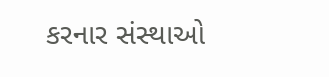કરનાર સંસ્થાઓ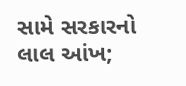સામે સરકારનો લાલ આંખ;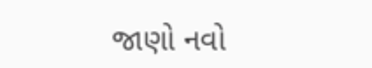જાણો નવો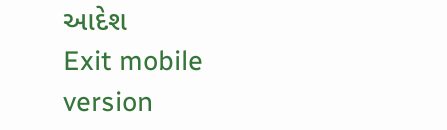આદેશ
Exit mobile version